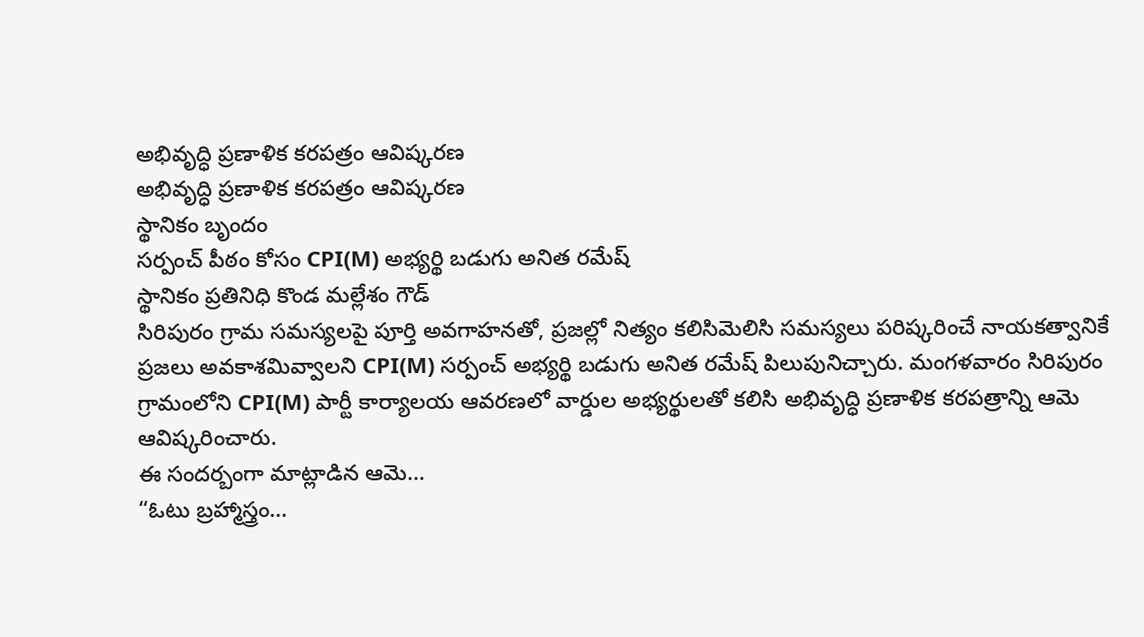అభివృద్ధి ప్రణాళిక కరపత్రం ఆవిష్కరణ
అభివృద్ధి ప్రణాళిక కరపత్రం ఆవిష్కరణ
స్థానికం బృందం
సర్పంచ్ పీఠం కోసం CPI(M) అభ్యర్థి బడుగు అనిత రమేష్
స్థానికం ప్రతినిధి కొండ మల్లేశం గౌడ్
సిరిపురం గ్రామ సమస్యలపై పూర్తి అవగాహనతో, ప్రజల్లో నిత్యం కలిసిమెలిసి సమస్యలు పరిష్కరించే నాయకత్వానికే ప్రజలు అవకాశమివ్వాలని CPI(M) సర్పంచ్ అభ్యర్థి బడుగు అనిత రమేష్ పిలుపునిచ్చారు. మంగళవారం సిరిపురం గ్రామంలోని CPI(M) పార్టీ కార్యాలయ ఆవరణలో వార్డుల అభ్యర్థులతో కలిసి అభివృద్ధి ప్రణాళిక కరపత్రాన్ని ఆమె ఆవిష్కరించారు.
ఈ సందర్బంగా మాట్లాడిన ఆమె…
“ఓటు బ్రహ్మాస్త్రం…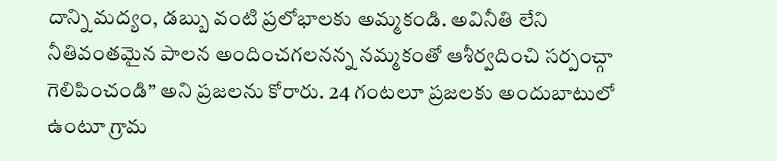దాన్ని మద్యం, డబ్బు వంటి ప్రలోభాలకు అమ్మకండి. అవినీతి లేని నీతివంతమైన పాలన అందించగలనన్న నమ్మకంతో ఆశీర్వదించి సర్పంచ్గా గెలిపించండి” అని ప్రజలను కోరారు. 24 గంటలూ ప్రజలకు అందుబాటులో ఉంటూ గ్రామ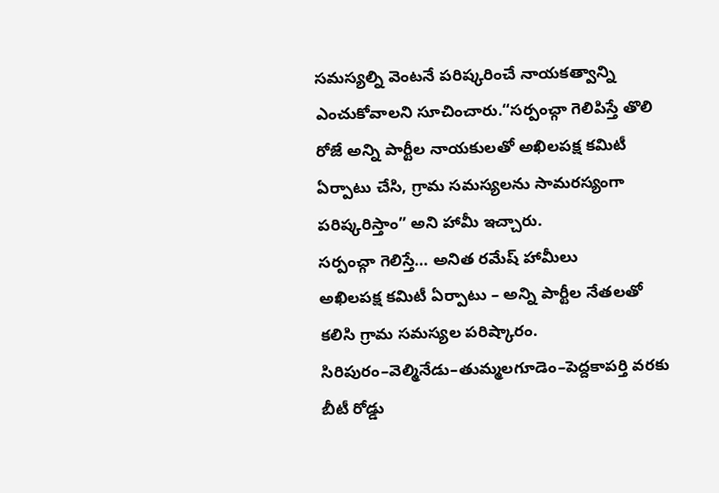సమస్యల్ని వెంటనే పరిష్కరించే నాయకత్వాన్ని ఎంచుకోవాలని సూచించారు.“సర్పంచ్గా గెలిపిస్తే తొలి రోజే అన్ని పార్టీల నాయకులతో అఖిలపక్ష కమిటీ ఏర్పాటు చేసి, గ్రామ సమస్యలను సామరస్యంగా పరిష్కరిస్తాం” అని హామీ ఇచ్చారు.
సర్పంచ్గా గెలిస్తే… అనిత రమేష్ హామీలు
అఖిలపక్ష కమిటీ ఏర్పాటు – అన్ని పార్టీల నేతలతో కలిసి గ్రామ సమస్యల పరిష్కారం.
సిరిపురం–వెల్మినేడు–తుమ్మలగూడెం–పెద్దకాపర్తి వరకు బీటీ రోడ్డు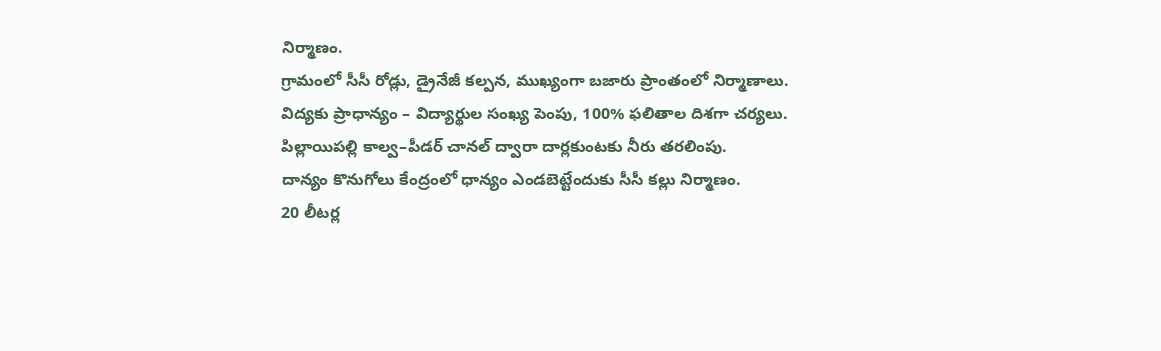నిర్మాణం.
గ్రామంలో సీసీ రోడ్లు, డ్రైనేజీ కల్పన, ముఖ్యంగా బజారు ప్రాంతంలో నిర్మాణాలు.
విద్యకు ప్రాధాన్యం – విద్యార్థుల సంఖ్య పెంపు, 100% ఫలితాల దిశగా చర్యలు.
పిల్లాయిపల్లి కాల్వ–పీడర్ చానల్ ద్వారా దార్లకుంటకు నీరు తరలింపు.
దాన్యం కొనుగోలు కేంద్రంలో ధాన్యం ఎండబెట్టేందుకు సీసీ కల్లు నిర్మాణం.
20 లీటర్ల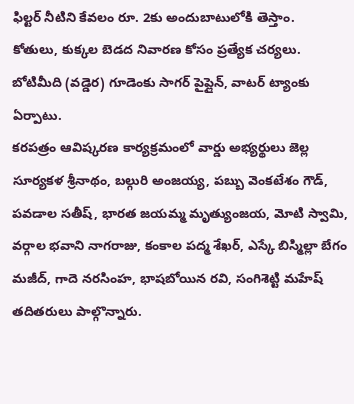ఫిల్టర్ నీటిని కేవలం రూ. 2కు అందుబాటులోకి తెస్తాం.
కోతులు, కుక్కల బెడద నివారణ కోసం ప్రత్యేక చర్యలు.
బోటిమీది (వడ్డెర) గూడెంకు సాగర్ పైప్లైన్, వాటర్ ట్యాంకు ఏర్పాటు.
కరపత్రం ఆవిష్కరణ కార్యక్రమంలో వార్డు అభ్యర్థులు జెల్ల సూర్యకళ శ్రీనాథం, బల్గురి అంజయ్య, పబ్బు వెంకటేశం గౌడ్, పవడాల సతీష్, భారత జయమ్మ మృత్యుంజయ, మోటి స్వామి, వర్గాల భవాని నాగరాజు, కంకాల పద్మ శేఖర్, ఎస్కే బిస్మిల్లా బేగం మజీద్, గాదె నరసింహ, భాషబోయిన రవి, సంగిశెట్టి మహేష్ తదితరులు పాల్గొన్నారు.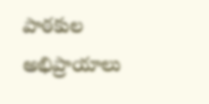పాఠకుల అభిప్రాయాలు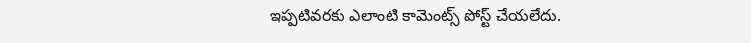ఇప్పటివరకు ఎలాంటి కామెంట్స్ పోస్ట్ చేయలేదు.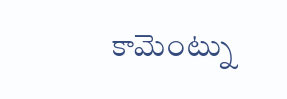కామెంట్ను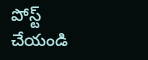పోస్ట్ చేయండి